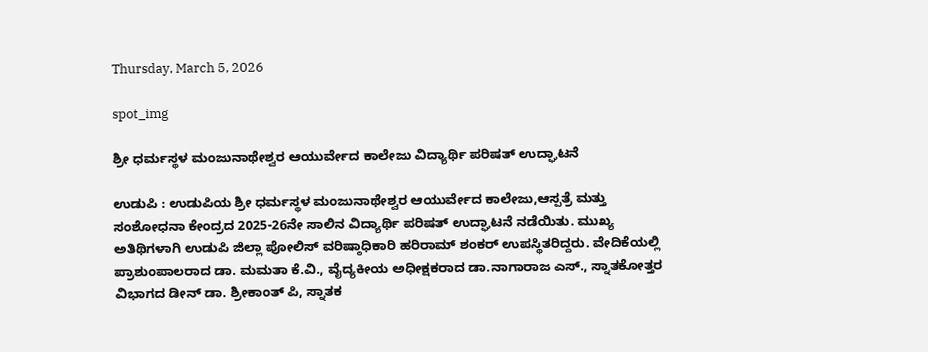Thursday, March 5, 2026

spot_img

ಶ್ರೀ ಧರ್ಮಸ್ಥಳ ಮಂಜುನಾಥೇಶ್ವರ ಆಯುರ್ವೇದ ಕಾಲೇಜು ವಿದ್ಯಾರ್ಥಿ ಪರಿಷತ್ ಉದ್ಘಾಟನೆ

ಉಡುಪಿ : ಉಡುಪಿಯ ಶ್ರೀ ಧರ್ಮಸ್ಥಳ ಮಂಜುನಾಥೇಶ್ವರ ಆಯುರ್ವೇದ ಕಾಲೇಜು,ಆಸ್ಪತ್ರೆ ಮತ್ತು ಸಂಶೋಧನಾ ಕೇಂದ್ರದ 2025-26ನೇ ಸಾಲಿನ ವಿದ್ಯಾರ್ಥಿ ಪರಿಷತ್ ಉದ್ಘಾಟನೆ ನಡೆಯಿತು. ಮುಖ್ಯ ಅತಿಥಿಗಳಾಗಿ ಉಡುಪಿ ಜಿಲ್ಲಾ ಪೋಲಿಸ್ ವರಿಷ್ಠಾಧಿಕಾರಿ ಹರಿರಾಮ್ ಶಂಕರ್ ಉಪಸ್ಥಿತರಿದ್ದರು. ವೇದಿಕೆಯಲ್ಲಿ ಪ್ರಾಶುಂಪಾಲರಾದ ಡಾ. ಮಮತಾ ಕೆ.ವಿ., ವೈದ್ಯಕೀಯ ಅಧೀಕ್ಷಕರಾದ ಡಾ.ನಾಗಾರಾಜ ಎಸ್., ಸ್ನಾತಕೋತ್ತರ ವಿಭಾಗದ ಡೀನ್ ಡಾ. ಶ್ರೀಕಾಂತ್ ಪಿ, ಸ್ನಾತಕ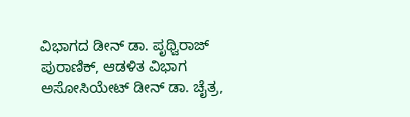ವಿಭಾಗದ ಡೀನ್ ಡಾ. ಪೃಥ್ವಿರಾಜ್ ಪುರಾಣಿಕ್, ಆಡಳಿತ ವಿಭಾಗ ಅಸೋಸಿಯೇಟ್ ಡೀನ್ ಡಾ. ಚೈತ್ರ,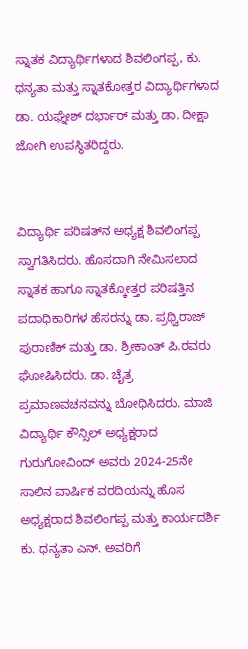ಸ್ನಾತಕ ವಿದ್ಯಾರ್ಥಿಗಳಾದ ಶಿವಲಿಂಗಪ್ಪ, ಕು. ಧನ್ಯತಾ ಮತ್ತು ಸ್ನಾತಕೋತ್ತರ ವಿದ್ಯಾರ್ಥಿಗಳಾದ ಡಾ. ಯಘ್ನೇಶ್ ದರ್ಭಾರ್ ಮತ್ತು ಡಾ. ದೀಕ್ಷಾ ಜೋಗಿ ಉಪಸ್ಥಿತರಿದ್ದರು.


ವಿದ್ಯಾರ್ಥಿ ಪರಿಷತ್‌ನ ಅಧ್ಯಕ್ಷ ಶಿವಲಿಂಗಪ್ಪ ಸ್ವಾಗತಿಸಿದರು. ಹೊಸದಾಗಿ ನೇಮಿಸಲಾದ ಸ್ನಾತಕ ಹಾಗೂ ಸ್ನಾತಕ್ಕೋತ್ತರ ಪರಿಷತ್ತಿನ ಪದಾಧಿಕಾರಿಗಳ ಹೆಸರನ್ನು ಡಾ. ಪ್ರಥ್ವಿರಾಜ್ ಪುರಾಣಿಕ್ ಮತ್ತು ಡಾ. ಶ್ರೀಕಾಂತ್ ಪಿ.ರವರು ಘೋಷಿಸಿದರು. ಡಾ. ಚೈತ್ರ ಪ್ರಮಾಣವಚನವನ್ನು ಬೋಧಿಸಿದರು. ಮಾಜಿ ವಿದ್ಯಾರ್ಥಿ ಕೌನ್ಸಿಲ್ ಅಧ್ಯಕ್ಷರಾದ ಗುರುಗೋವಿಂದ್ ಅವರು 2024-25ನೇ ಸಾಲಿನ ವಾರ್ಷಿಕ ವರದಿಯನ್ನು ಹೊಸ ಅಧ್ಯಕ್ಷರಾದ ಶಿವಲಿಂಗಪ್ಪ ಮತ್ತು ಕಾರ್ಯದರ್ಶಿ ಕು. ಧನ್ಯತಾ ಎನ್. ಅವರಿಗೆ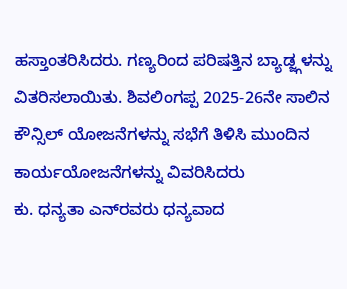ಹಸ್ತಾಂತರಿಸಿದರು. ಗಣ್ಯರಿಂದ ಪರಿಷತ್ತಿನ ಬ್ಯಾಡ್ಜ್ಗಳನ್ನು ವಿತರಿಸಲಾಯಿತು. ಶಿವಲಿಂಗಪ್ಪ 2025-26ನೇ ಸಾಲಿನ ಕೌನ್ಸಿಲ್ ಯೋಜನೆಗಳನ್ನು ಸಭೆಗೆ ತಿಳಿಸಿ ಮುಂದಿನ ಕಾರ್ಯಯೋಜನೆಗಳನ್ನು ವಿವರಿಸಿದರು
ಕು. ಧನ್ಯತಾ ಎನ್‌ರವರು ಧನ್ಯವಾದ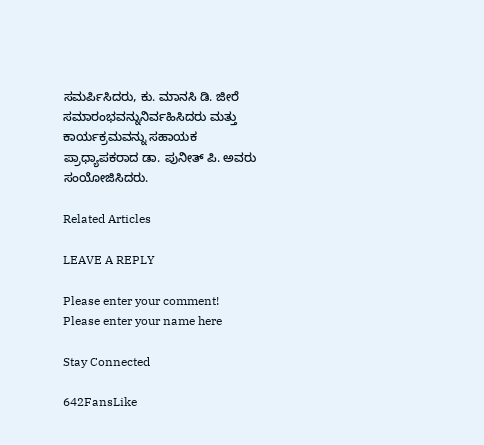ಸಮರ್ಪಿಸಿದರು, ಕು. ಮಾನಸಿ ಡಿ. ಜೀರೆ ಸಮಾರಂಭವನ್ನುನಿರ್ವಹಿಸಿದರು ಮತ್ತು ಕಾರ್ಯಕ್ರಮವನ್ನು ಸಹಾಯಕ ಪ್ರಾಧ್ಯಾಪಕರಾದ ಡಾ. ಪುನೀತ್ ಪಿ. ಅವರು ಸಂಯೋಜಿಸಿದರು.

Related Articles

LEAVE A REPLY

Please enter your comment!
Please enter your name here

Stay Connected

642FansLike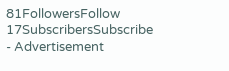81FollowersFollow
17SubscribersSubscribe
- Advertisement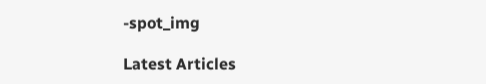-spot_img

Latest Articles